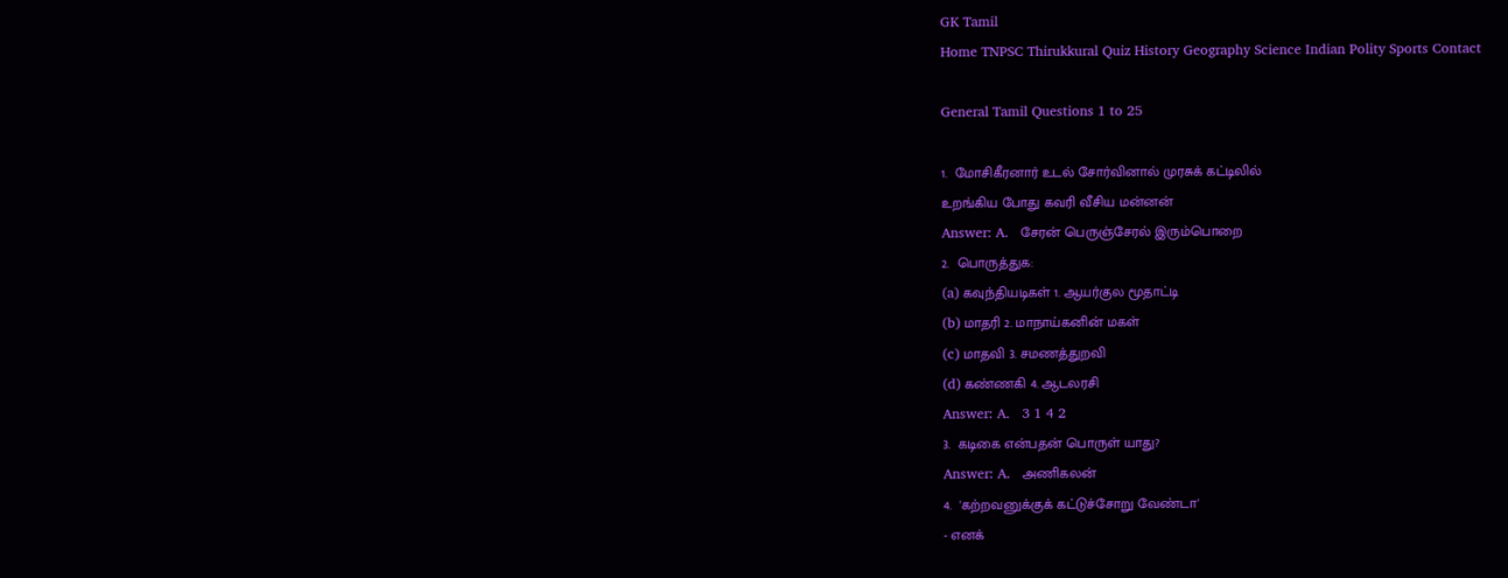GK Tamil
Home TNPSC Thirukkural Quiz History Geography Science Indian Polity Sports Contact

General Tamil Questions 1 to 25

1.  மோசிகீரனார் உடல் சோர்வினால் முரசுக் கட்டிலில்
உறங்கிய போது கவரி வீசிய மன்னன்
Answer: A.   சேரன் பெருஞ்சேரல் இரும்பொறை
2.  பொருத்துக:
(a) கவுந்தியடிகள் 1. ஆயர்குல மூதாட்டி
(b) மாதரி 2. மாநாய்கனின் மகள்
(c) மாதவி 3. சமணத்துறவி
(d) கண்ணகி 4. ஆடலரசி
Answer: A.   3 1 4 2
3.  கடிகை என்பதன் பொருள் யாது?
Answer: A.   அணிகலன்
4.  'கற்றவனுக்குக் கட்டுச்சோறு வேண்டா'
- எனக்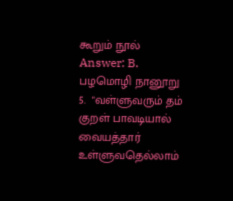கூறும் நூல்
Answer: B.   பழமொழி நானூறு
5.  "வள்ளுவரும் தம் குறள் பாவடியால் வையத்தார்
உள்ளுவதெல்லாம்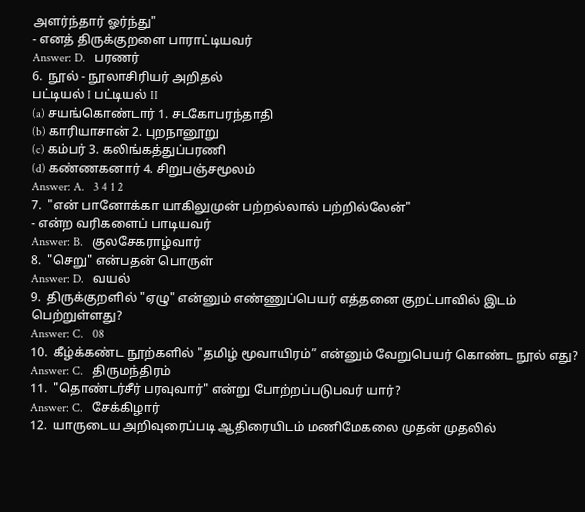அளர்ந்தார் ஓர்ந்து"
- எனத் திருக்குறளை பாராட்டியவர்
Answer: D.   பரணர்
6.  நூல் - நூலாசிரியர் அறிதல்
பட்டியல் I பட்டியல் II
(a) சயங்கொண்டார் 1. சடகோபரந்தாதி
(b) காரியாசான் 2. புறநானூறு
(c) கம்பர் 3. கலிங்கத்துப்பரணி
(d) கண்ணகனார் 4. சிறுபஞ்சமூலம்
Answer: A.   3 4 1 2
7.  "என் பானோக்கா யாகிலுமுன் பற்றல்லால் பற்றில்லேன்"
- என்ற வரிகளைப் பாடியவர்
Answer: B.   குலசேகராழ்வார்
8.  "செறு" என்பதன் பொருள்
Answer: D.   வயல்
9.  திருக்குறளில் "ஏழு" என்னும் எண்ணுப்பெயர் எத்தனை குறட்பாவில் இடம் பெற்றுள்ளது?
Answer: C.   08
10.  கீழ்க்கண்ட நூற்களில் "தமிழ் மூவாயிரம்” என்னும் வேறுபெயர் கொண்ட நூல் எது?
Answer: C.   திருமந்திரம்
11.  "தொண்டர்சீர் பரவுவார்" என்று போற்றப்படுபவர் யார்?
Answer: C.   சேக்கிழார்
12.  யாருடைய அறிவுரைப்படி ஆதிரையிடம் மணிமேகலை முதன் முதலில்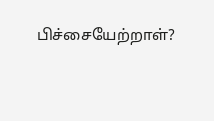பிச்சையேற்றாள்?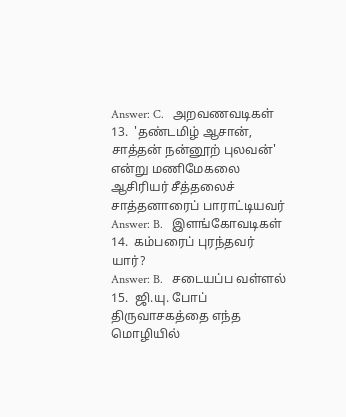Answer: C.   அறவணவடிகள்
13.  'தண்டமிழ் ஆசான், சாத்தன் நன்னூற் புலவன்' என்று மணிமேகலை ஆசிரியர் சீத்தலைச் சாத்தனாரைப் பாராட்டியவர்
Answer: B.   இளங்கோவடிகள்
14.  கம்பரைப் புரந்தவர் யார்?
Answer: B.   சடையப்ப வள்ளல்
15.  ஜி.யு. போப் திருவாசகத்தை எந்த மொழியில்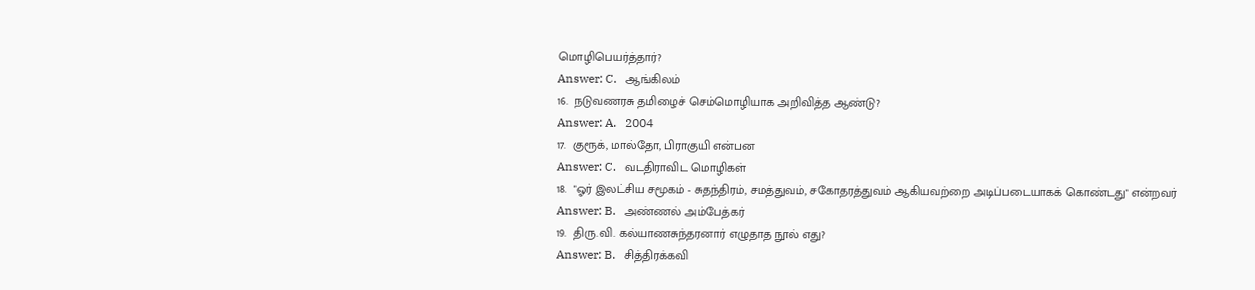மொழிபெயர்த்தார்?
Answer: C.   ஆங்கிலம்
16.  நடுவணரசு தமிழைச் செம்மொழியாக அறிவித்த ஆண்டு?
Answer: A.   2004
17.  குரூக், மால்தோ, பிராகுயி என்பன
Answer: C.   வடதிராவிட மொழிகள்
18.  "ஓர் இலட்சிய சமூகம் - சுதந்திரம், சமத்துவம், சகோதரத்துவம் ஆகியவற்றை அடிப்படையாகக் கொண்டது" என்றவர்
Answer: B.   அண்ணல் அம்பேத்கர்
19.  திரு.வி. கல்யாணசுந்தரனார் எழுதாத நூல் எது?
Answer: B.   சித்திரக்கவி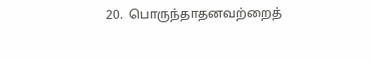20.  பொருந்தாதனவற்றைத்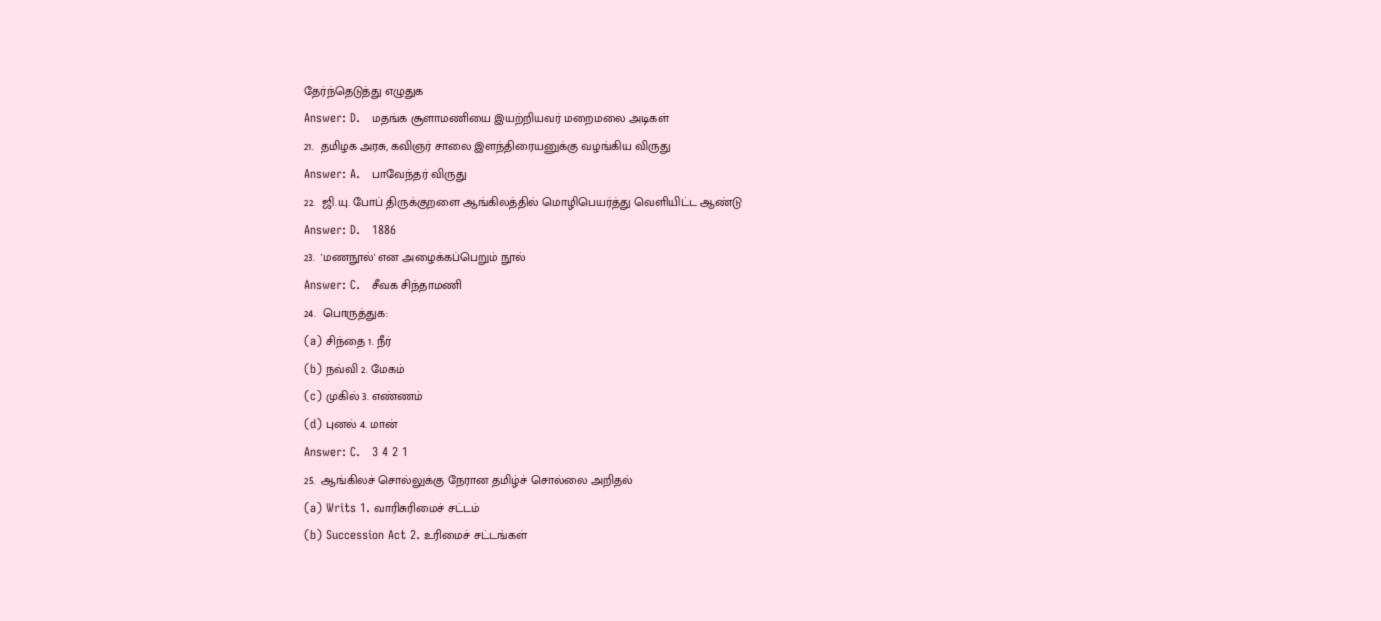தேர்ந்தெடுத்து எழுதுக
Answer: D.   மதங்க சூளாமணியை இயற்றியவர் மறைமலை அடிகள்
21.  தமிழக அரசு, கவிஞர் சாலை இளந்திரையனுக்கு வழங்கிய விருது
Answer: A.   பாவேந்தர் விருது
22.  ஜி.யு. போப் திருக்குறளை ஆங்கிலத்தில் மொழிபெயர்த்து வெளியிட்ட ஆண்டு
Answer: D.   1886
23.  'மணநூல்' என அழைக்கப்பெறும் நூல்
Answer: C.   சீவக சிந்தாமணி
24.  பொருத்துக:
(a) சிந்தை 1. நீர்
(b) நவ்வி 2. மேகம்
(c) முகில் 3. எண்ணம்
(d) புனல் 4. மான்
Answer: C.   3 4 2 1
25.  ஆங்கிலச் சொல்லுக்கு நேரான தமிழ்ச் சொல்லை அறிதல்
(a) Writs 1. வாரிசுரிமைச் சட்டம்
(b) Succession Act 2. உரிமைச் சட்டங்கள்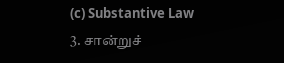(c) Substantive Law 3. சான்றுச்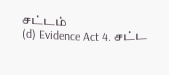சட்டம்
(d) Evidence Act 4. சட்ட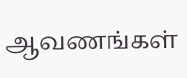ஆவணங்கள்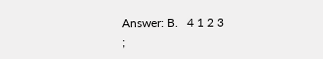Answer: B.   4 1 2 3
;